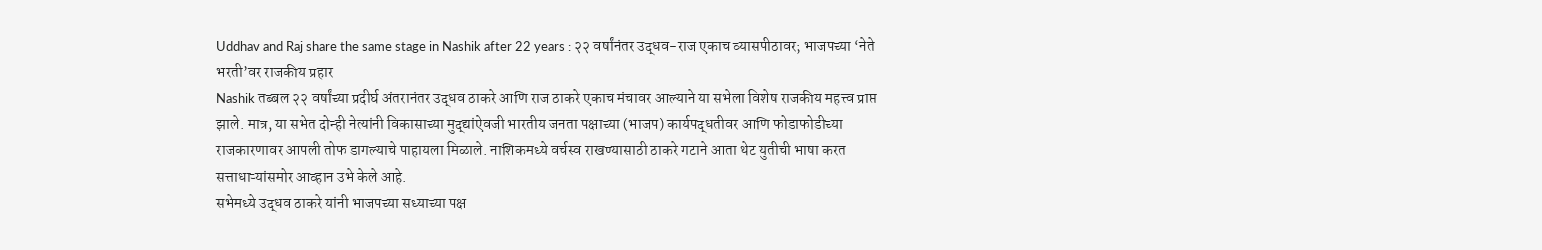Uddhav and Raj share the same stage in Nashik after 22 years : २२ वर्षांनंतर उद्धव-राज एकाच व्यासपीठावर; भाजपच्या ‘नेते भरती’वर राजकीय प्रहार
Nashik तब्बल २२ वर्षांच्या प्रदीर्घ अंतरानंतर उद्धव ठाकरे आणि राज ठाकरे एकाच मंचावर आल्याने या सभेला विशेष राजकीय महत्त्व प्राप्त झाले. मात्र, या सभेत दोन्ही नेत्यांनी विकासाच्या मुद्द्यांऐवजी भारतीय जनता पक्षाच्या (भाजप) कार्यपद्धतीवर आणि फोडाफोडीच्या राजकारणावर आपली तोफ डागल्याचे पाहायला मिळाले. नाशिकमध्ये वर्चस्व राखण्यासाठी ठाकरे गटाने आता थेट युतीची भाषा करत सत्ताधाऱ्यांसमोर आव्हान उभे केले आहे.
सभेमध्ये उद्धव ठाकरे यांनी भाजपच्या सध्याच्या पक्ष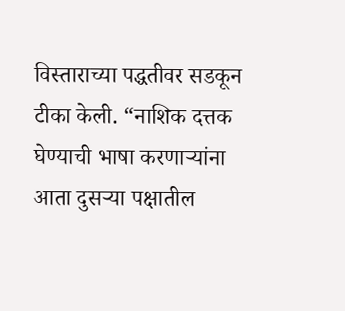विस्ताराच्या पद्धतीवर सडकून टीका केली. “नाशिक दत्तक घेण्याची भाषा करणाऱ्यांना आता दुसऱ्या पक्षातील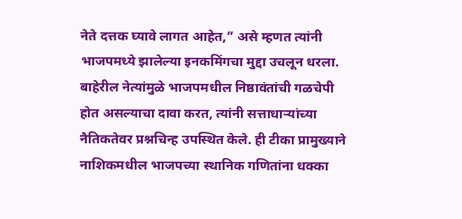नेते दत्तक घ्यावे लागत आहेत,” असे म्हणत त्यांनी भाजपमध्ये झालेल्या इनकमिंगचा मुद्दा उचलून धरला. बाहेरील नेत्यांमुळे भाजपमधील निष्ठावंतांची गळचेपी होत असल्याचा दावा करत, त्यांनी सत्ताधाऱ्यांच्या नैतिकतेवर प्रश्नचिन्ह उपस्थित केले. ही टीका प्रामुख्याने नाशिकमधील भाजपच्या स्थानिक गणितांना धक्का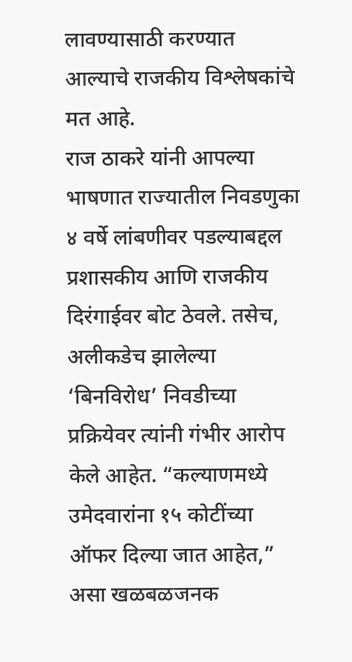लावण्यासाठी करण्यात आल्याचे राजकीय विश्लेषकांचे मत आहे.
राज ठाकरे यांनी आपल्या भाषणात राज्यातील निवडणुका ४ वर्षे लांबणीवर पडल्याबद्दल प्रशासकीय आणि राजकीय दिरंगाईवर बोट ठेवले. तसेच, अलीकडेच झालेल्या ‘बिनविरोध’ निवडीच्या प्रक्रियेवर त्यांनी गंभीर आरोप केले आहेत. “कल्याणमध्ये उमेदवारांना १५ कोटींच्या ऑफर दिल्या जात आहेत,” असा खळबळजनक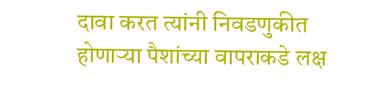दावा करत त्यांनी निवडणुकीत होणाऱ्या पैशांच्या वापराकडे लक्ष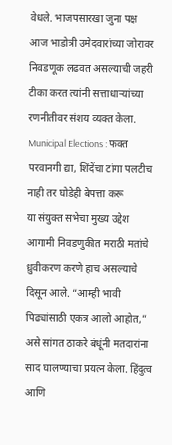वेधले. भाजपसारखा जुना पक्ष आज भाडोत्री उमेदवारांच्या जोरावर निवडणूक लढवत असल्याची जहरी टीका करत त्यांनी सत्ताधाऱ्यांच्या रणनीतीवर संशय व्यक्त केला.
Municipal Elections : फक्त परवानगी द्या, शिंदेंचा टांगा पलटीच नाही तर घोडेही बेपत्ता करू
या संयुक्त सभेचा मुख्य उद्देश आगामी निवडणुकीत मराठी मतांचे ध्रुवीकरण करणे हाच असल्याचे दिसून आले. “आम्ही भावी पिढ्यांसाठी एकत्र आलो आहोत,” असे सांगत ठाकरे बंधूंनी मतदारांना साद घालण्याचा प्रयत्न केला. हिंदुत्व आणि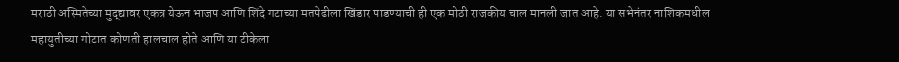मराठी अस्मितेच्या मुद्द्यावर एकत्र येऊन भाजप आणि शिंदे गटाच्या मतपेढीला खिंडार पाडण्याची ही एक मोठी राजकीय चाल मानली जात आहे. या सभेनंतर नाशिकमधील महायुतीच्या गोटात कोणती हालचाल होते आणि या टीकेला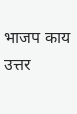भाजप काय उत्तर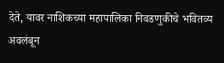देते, यावर नाशिकच्या महापालिका निवडणुकीचे भवितव्य अवलंबून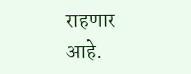राहणार आहे.